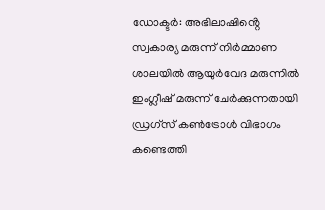ഡോക്ടർ: അഭിലാഷിൻ്റെ സ്വകാര്യ മരുന്ന് നിർമ്മാണ ശാലയിൽ ആയുർവേദ മരുന്നിൽ ഇംഗ്ലീഷ് മരുന്ന് ചേർക്കുന്നതായി ഡ്രഗ്‌സ് കൺട്രോൾ വിഭാഗം കണ്ടെത്തി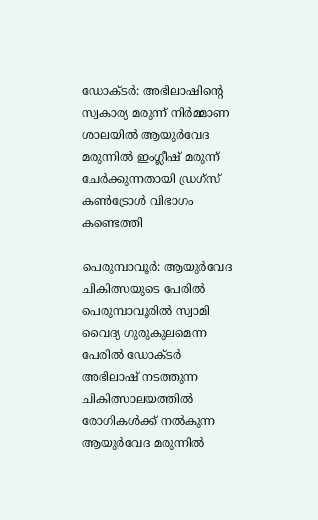ഡോക്ടർ: അഭിലാഷിൻ്റെ സ്വകാര്യ മരുന്ന് നിർമ്മാണ ശാലയിൽ ആയുർവേദ മരുന്നിൽ ഇംഗ്ലീഷ് മരുന്ന് ചേർക്കുന്നതായി ഡ്രഗ്‌സ് കൺട്രോൾ വിഭാഗം കണ്ടെത്തി

പെരുമ്പാവൂർ: ആയുർവേദ ചികിത്സയുടെ പേരിൽ പെരുമ്പാവൂരിൽ സ്വാമി വൈദ്യ ഗുരുകുലമെന്ന പേരിൽ ഡോക്ടർ അഭിലാഷ് നടത്തുന്ന ചികിത്സാലയത്തിൽ രോഗികൾക്ക് നൽകുന്ന ആയുർവേദ മരുന്നിൽ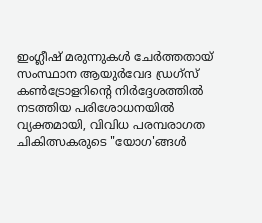ഇംഗ്ലീഷ് മരുന്നുകൾ ചേർത്തതായ് സംസ്ഥാന ആയുർവേദ ഡ്രഗ്സ് കൺട്രോളറിൻ്റെ നിർദ്ദേശത്തിൽ നടത്തിയ പരിശോധനയിൽ വ്യക്തമായി, വിവിധ പരമ്പരാഗത ചികിത്സകരുടെ "യോഗ'ങ്ങൾ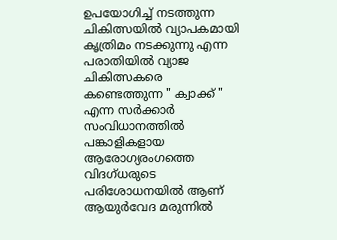ഉപയോഗിച്ച് നടത്തുന്ന ചികിത്സയിൽ വ്യാപകമായി കൃത്രിമം നടക്കുന്നു എന്ന പരാതിയിൽ വ്യാജ ചികിത്സകരെ കണ്ടെത്തുന്ന " ക്വാക്ക് " എന്ന സർക്കാർ സംവിധാനത്തിൽ പങ്കാളികളായ ആരോഗ്യരംഗത്തെ വിദഗ്ധരുടെ പരിശോധനയിൽ ആണ് ആയുർവേദ മരുന്നിൽ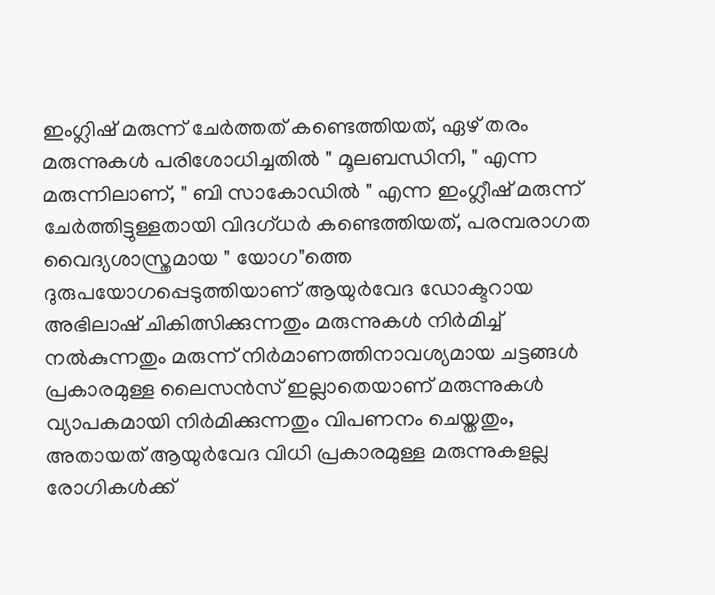ഇംഗ്ലിഷ് മരുന്ന് ചേർത്തത് കണ്ടെത്തിയത്, ഏഴ് തരം മരുന്നുകൾ പരിശോധിച്ചതിൽ " മൂലബന്ധിനി, " എന്ന മരുന്നിലാണ്, " ബി സാകോഡിൽ " എന്ന ഇംഗ്ലീഷ് മരുന്ന് ചേർത്തിട്ടുള്ളതായി വിദഗ്ധർ കണ്ടെത്തിയത്, പരമ്പരാഗത വൈദ്യശാസ്ത്രമായ " യോഗ"ത്തെ ദുരുപയോഗപ്പെടുത്തിയാണ് ആയുർവേദ ഡോക്ടറായ അഭിലാഷ് ചികിത്സിക്കുന്നതും മരുന്നുകൾ നിർമിച്ച് നൽകുന്നതും മരുന്ന് നിർമാണത്തിനാവശ്യമായ ചട്ടങ്ങൾ പ്രകാരമുള്ള ലൈസൻസ് ഇല്ലാതെയാണ് മരുന്നുകൾ വ്യാപകമായി നിർമിക്കുന്നതും വിപണനം ചെയ്തതും, അതായത് ആയുർവേദ വിധി പ്രകാരമുള്ള മരുന്നുകളല്ല രോഗികൾക്ക്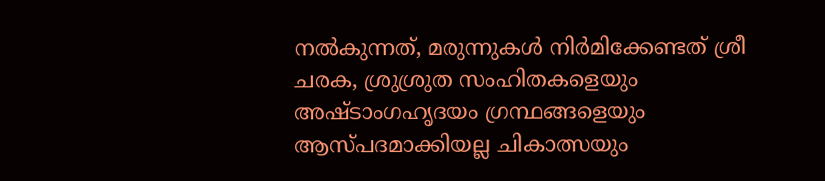നൽകുന്നത്, മരുന്നുകൾ നിർമിക്കേണ്ടത് ശ്രീ ചരക, ശ്രുശ്രുത സംഹിതകളെയും അഷ്ടാംഗഹൃദയം ഗ്രന്ഥങ്ങളെയും ആസ്പദമാക്കിയല്ല ചികാത്സയും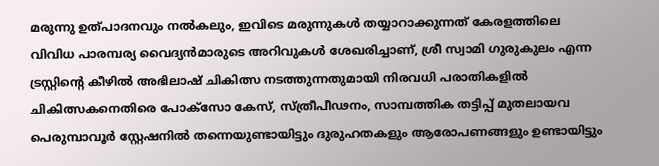മരുന്നു ഉത്പാദനവും നൽകലും, ഇവിടെ മരുന്നുകൾ തയ്യാറാക്കുന്നത് കേരളത്തിലെ വിവിധ പാരമ്പര്യ വൈദ്യൻമാരുടെ അറിവുകൾ ശേഖരിച്ചാണ്, ശ്രീ സ്വാമി ഗുരുകുലം എന്ന ട്രസ്റ്റിൻ്റെ കീഴിൽ അഭിലാഷ് ചികിത്സ നടത്തുന്നതുമായി നിരവധി പരാതികളിൽ ചികിത്സകനെതിരെ പോക്സോ കേസ്, സ്ത്രീപീഢനം, സാമ്പത്തിക തട്ടിപ്പ് മുതലായവ പെരുമ്പാവൂർ സ്റ്റേഷനിൽ തന്നെയുണ്ടായിട്ടും ദുരുഹതകളും ആരോപണങ്ങളും ഉണ്ടായിട്ടും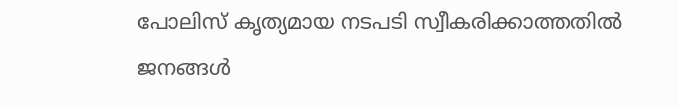പോലിസ് കൃത്യമായ നടപടി സ്വീകരിക്കാത്തതിൽ ജനങ്ങൾ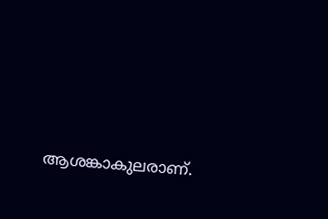ആശങ്കാകുലരാണ്.